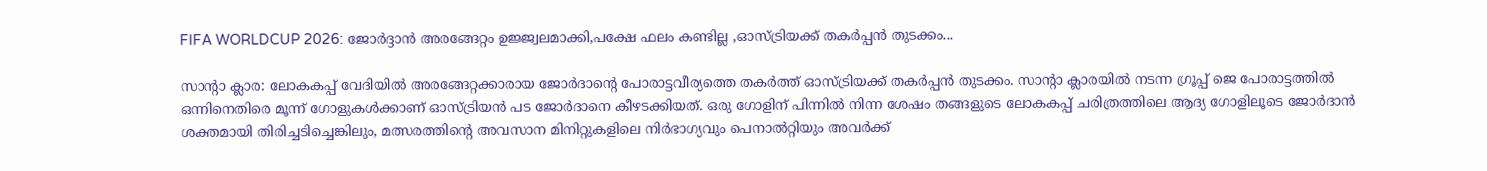FIFA WORLDCUP 2026: ജോർദ്ദാൻ അരങ്ങേറ്റം ഉജ്ജ്വലമാക്കി,പക്ഷേ ഫലം കണ്ടില്ല ,ഓസ്ട്രിയക്ക് തകർപ്പൻ തുടക്കം...

സാൻ്റാ ക്ലാര: ലോകകപ്പ് വേദിയിൽ അരങ്ങേറ്റക്കാരായ ജോർദാൻ്റെ പോരാട്ടവീര്യത്തെ തകർത്ത് ഓസ്ട്രിയക്ക് തകർപ്പൻ തുടക്കം. സാൻ്റാ ക്ലാരയിൽ നടന്ന ഗ്രൂപ്പ് ജെ പോരാട്ടത്തിൽ ഒന്നിനെതിരെ മൂന്ന് ഗോളുകൾക്കാണ് ഓസ്ട്രിയൻ പട ജോർദാനെ കീഴടക്കിയത്. ഒരു ഗോളിന് പിന്നിൽ നിന്ന ശേഷം തങ്ങളുടെ ലോകകപ്പ് ചരിത്രത്തിലെ ആദ്യ ഗോളിലൂടെ ജോർദാൻ ശക്തമായി തിരിച്ചടിച്ചെങ്കിലും, മത്സരത്തിന്‍റെ അവസാന മിനിറ്റുകളിലെ നിർഭാഗ്യവും പെനാൽറ്റിയും അവർക്ക്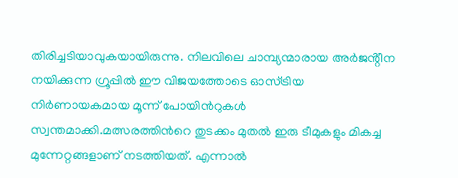തിരിച്ചടിയാവുകയായിരുന്നു. നിലവിലെ ചാമ്പ്യന്മാരായ അർജൻ്റീന നയിക്കുന്ന ഗ്രൂപ്പിൽ ഈ വിജയത്തോടെ ഓസ്ട്രിയ നിർണായകമായ മൂന്ന് പോയിന്‍റുകൾ സ്വന്തമാക്കി.മത്സരത്തിന്‍റെ തുടക്കം മുതൽ ഇരു ടീമുകളും മികച്ച മുന്നേറ്റങ്ങളാണ് നടത്തിയത്. എന്നാൽ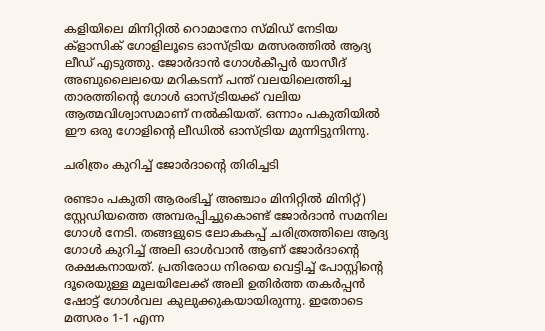കളിയിലെ മിനിറ്റിൽ റൊമാനോ സ്‌മിഡ് നേടിയ ക്ളാസിക് ഗോളിലൂടെ ഓസ്ട്രിയ മത്സരത്തിൽ ആദ്യ ലീഡ് എടുത്തു. ജോർദാൻ ഗോൾകീപ്പർ യാസീദ് അബുലൈലയെ മറികടന്ന് പന്ത് വലയിലെത്തിച്ച താരത്തിന്‍റെ ഗോൾ ഓസ്ട്രിയക്ക് വലിയ ആത്മവിശ്വാസമാണ് നൽകിയത്. ഒന്നാം പകുതിയിൽ ഈ ഒരു ഗോളിന്‍റെ ലീഡിൽ ഓസ്ട്രിയ മുന്നിട്ടുനിന്നു.

ചരിത്രം കുറിച്ച് ജോർദാൻ്റെ തിരിച്ചടി

രണ്ടാം പകുതി ആരംഭിച്ച് അഞ്ചാം മിനിറ്റിൽ മിനിറ്റ്) സ്റ്റേഡിയത്തെ അമ്പരപ്പിച്ചുകൊണ്ട് ജോർദാൻ സമനില ഗോൾ നേടി. തങ്ങളുടെ ലോകകപ്പ് ചരിത്രത്തിലെ ആദ്യ ഗോൾ കുറിച്ച് അലി ഓൾവാൻ ആണ് ജോർദാന്‍റെ രക്ഷകനായത്. പ്രതിരോധ നിരയെ വെട്ടിച്ച് പോസ്റ്റിന്‍റെ ദൂരെയുള്ള മൂലയിലേക്ക് അലി ഉതിർത്ത തകർപ്പൻ ഷോട്ട് ഗോൾവല കുലുക്കുകയായിരുന്നു. ഇതോടെ മത്സരം 1-1 എന്ന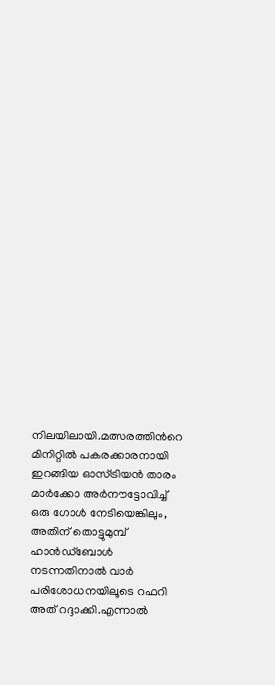നിലയിലായി.മത്സരത്തിന്‍റെ മിനിറ്റിൽ പകരക്കാരനായി ഇറങ്ങിയ ഓസ്ട്രിയൻ താരം മാർക്കോ അർനൗട്ടോവിച്ച് ഒരു ഗോൾ നേടിയെങ്കിലും, അതിന് തൊട്ടുമുമ്പ് ഹാൻഡ്‌ബോൾ നടന്നതിനാൽ വാര്‍ പരിശോധനയിലൂടെ റഫറി അത് റദ്ദാക്കി.എന്നാൽ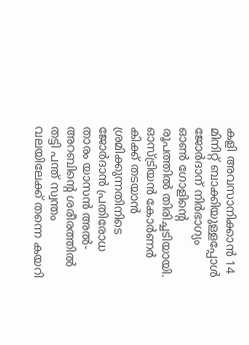കളി അവസാനിക്കാൻ 14 മിനിറ്റ് ബാക്കിയുള്ളപ്പോൾ ജോർദാന് നിർഭാഗ്യം ഓൺ ഗോളിന്‍റെ രൂപത്തിൽ തിരിച്ചടിയായി. ഓസ്ട്രിയൻ കോർണർ കിക്ക് തടയാൻ ശ്രമിക്കുന്നതിനിടെ ജോർദാൻ പ്രതിരോധ താരം യാസൻ അൽ-അറബിന്‍റെ ശരീരത്തിൽ തട്ടി പന്ത് സ്വന്തം വലയിലേക്ക് തന്നെ കയറി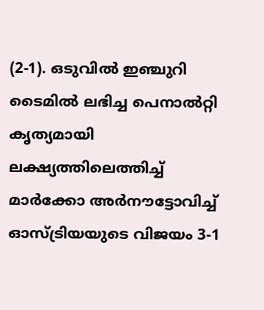(2-1). ഒടുവിൽ ഇഞ്ചുറി ടൈമിൽ ലഭിച്ച പെനാൽറ്റി കൃത്യമായി ലക്ഷ്യത്തിലെത്തിച്ച് മാർക്കോ അർനൗട്ടോവിച്ച് ഓസ്ട്രിയയുടെ വിജയം 3-1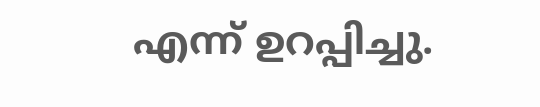എന്ന് ഉറപ്പിച്ചു.